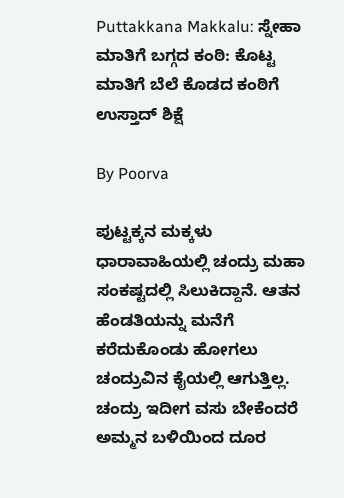Puttakkana Makkalu: ಸ್ನೇಹಾ ಮಾತಿಗೆ ಬಗ್ಗದ ಕಂಠಿ: ಕೊಟ್ಟ ಮಾತಿಗೆ ಬೆಲೆ ಕೊಡದ ಕಂಠಿಗೆ ಉಸ್ತಾದ್ ಶಿಕ್ಷೆ

By Poorva

ಪುಟ್ಟಕ್ಕನ ಮಕ್ಕಳು ಧಾರಾವಾಹಿಯಲ್ಲಿ ಚಂದ್ರು ಮಹಾ ಸಂಕಷ್ಟದಲ್ಲಿ ಸಿಲುಕಿದ್ದಾನೆ. ಆತನ ಹೆಂಡತಿಯನ್ನು ಮನೆಗೆ ಕರೆದುಕೊಂಡು ಹೋಗಲು ಚಂದ್ರುವಿನ ಕೈಯಲ್ಲಿ ಆಗುತ್ತಿಲ್ಲ. ಚಂದ್ರು ಇದೀಗ ವಸು ಬೇಕೆಂದರೆ ಅಮ್ಮನ ಬಳಿಯಿಂದ ದೂರ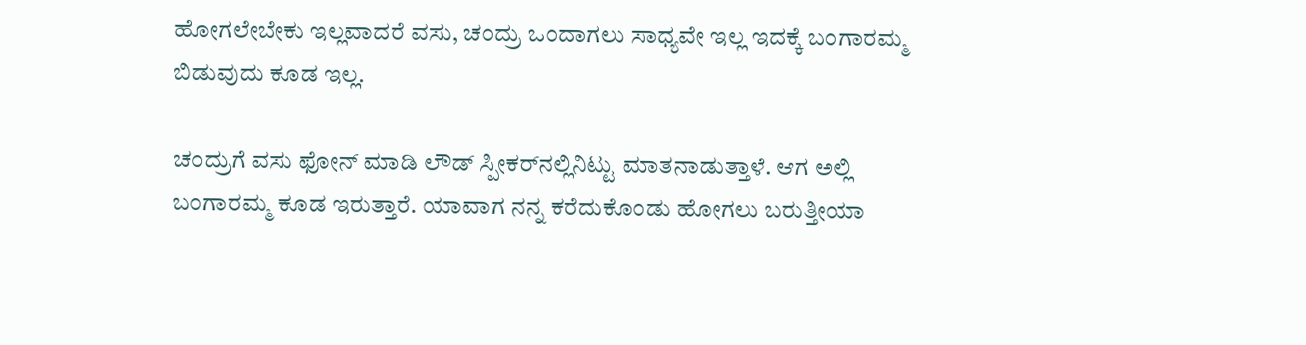ಹೋಗಲೇಬೇಕು ಇಲ್ಲವಾದರೆ ವಸು, ಚಂದ್ರು ಒಂದಾಗಲು ಸಾಧ್ಯವೇ ಇಲ್ಲ ಇದಕ್ಕೆ ಬಂಗಾರಮ್ಮ ಬಿಡುವುದು ಕೂಡ ಇಲ್ಲ.

ಚಂದ್ರುಗೆ ವಸು ಫೋನ್ ಮಾಡಿ ಲೌಡ್ ಸ್ಪೀಕರ್‌ನಲ್ಲಿನಿಟ್ಟು ಮಾತನಾಡುತ್ತಾಳೆ. ಆಗ ಅಲ್ಲಿ ಬಂಗಾರಮ್ಮ ಕೂಡ ಇರುತ್ತಾರೆ. ಯಾವಾಗ ನನ್ನ ಕರೆದುಕೊಂಡು ಹೋಗಲು ಬರುತ್ತೀಯಾ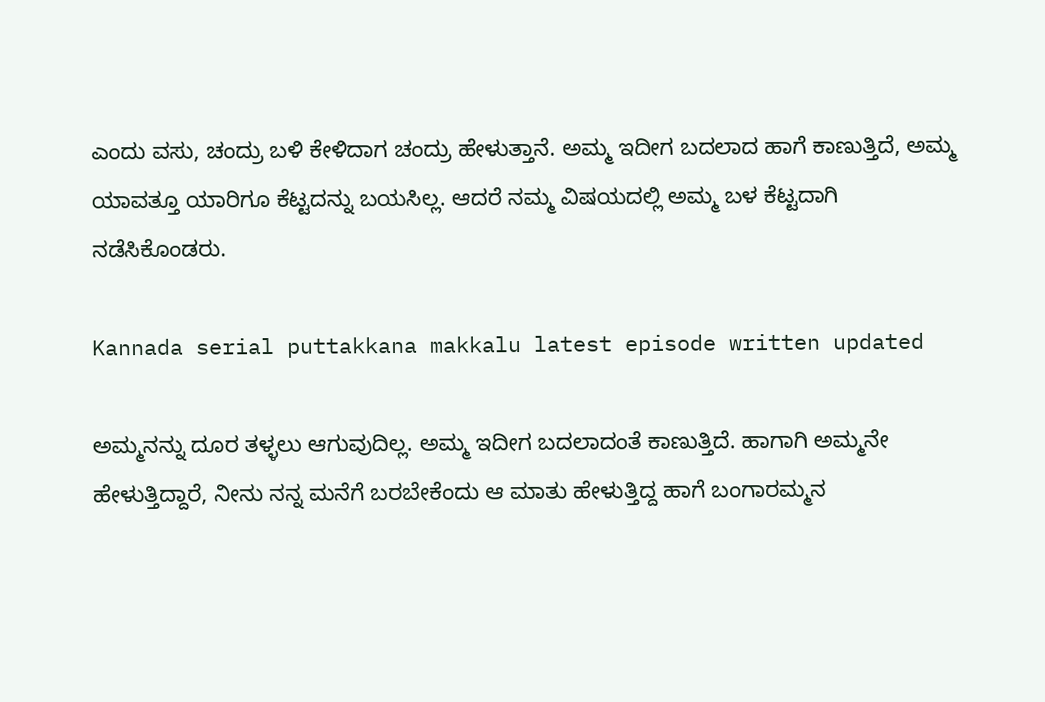ಎಂದು ವಸು, ಚಂದ್ರು ಬಳಿ ಕೇಳಿದಾಗ ಚಂದ್ರು ಹೇಳುತ್ತಾನೆ. ಅಮ್ಮ ಇದೀಗ ಬದಲಾದ ಹಾಗೆ ಕಾಣುತ್ತಿದೆ, ಅಮ್ಮ ಯಾವತ್ತೂ ಯಾರಿಗೂ ಕೆಟ್ಟದನ್ನು ಬಯಸಿಲ್ಲ. ಆದರೆ ನಮ್ಮ ವಿಷಯದಲ್ಲಿ ಅಮ್ಮ ಬಳ ಕೆಟ್ಟದಾಗಿ ನಡೆಸಿಕೊಂಡರು.

Kannada serial puttakkana makkalu latest episode written updated

ಅಮ್ಮನನ್ನು ದೂರ ತಳ್ಳಲು ಆಗುವುದಿಲ್ಲ. ಅಮ್ಮ ಇದೀಗ ಬದಲಾದಂತೆ ಕಾಣುತ್ತಿದೆ. ಹಾಗಾಗಿ ಅಮ್ಮನೇ ಹೇಳುತ್ತಿದ್ದಾರೆ, ನೀನು ನನ್ನ ಮನೆಗೆ ಬರಬೇಕೆಂದು ಆ ಮಾತು ಹೇಳುತ್ತಿದ್ದ ಹಾಗೆ ಬಂಗಾರಮ್ಮನ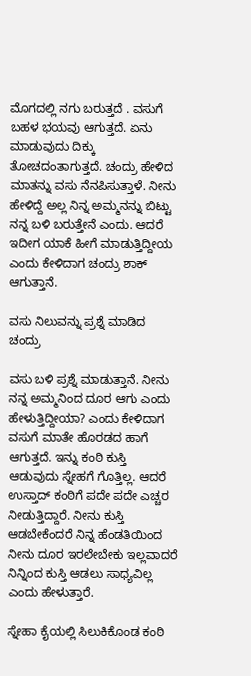ಮೊಗದಲ್ಲಿ ನಗು ಬರುತ್ತದೆ . ವಸುಗೆ ಬಹಳ ಭಯವು ಆಗುತ್ತದೆ. ಏನು ಮಾಡುವುದು ದಿಕ್ಕು ತೋಚದಂತಾಗುತ್ತದೆ. ಚಂದ್ರು ಹೇಳಿದ ಮಾತನ್ನು ವಸು ನೆನಪಿಸುತ್ತಾಳೆ. ನೀನು ಹೇಳಿದ್ದೆ ಅಲ್ಲ ನಿನ್ನ ಅಮ್ಮನನ್ನು ಬಿಟ್ಟು ನನ್ನ ಬಳಿ ಬರುತ್ತೇನೆ ಎಂದು. ಆದರೆ ಇದೀಗ ಯಾಕೆ ಹೀಗೆ ಮಾಡುತ್ತಿದ್ದೀಯ ಎಂದು ಕೇಳಿದಾಗ ಚಂದ್ರು ಶಾಕ್ ಆಗುತ್ತಾನೆ.

ವಸು ನಿಲುವನ್ನು ಪ್ರಶ್ನೆ ಮಾಡಿದ ಚಂದ್ರು

ವಸು ಬಳಿ ಪ್ರಶ್ನೆ ಮಾಡುತ್ತಾನೆ. ನೀನು ನನ್ನ ಅಮ್ಮನಿಂದ ದೂರ ಆಗು ಎಂದು ಹೇಳುತ್ತಿದ್ದೀಯಾ? ಎಂದು ಕೇಳಿದಾಗ ವಸುಗೆ ಮಾತೇ ಹೊರಡದ ಹಾಗೆ ಆಗುತ್ತದೆ. ಇನ್ನು ಕಂಠಿ ಕುಸ್ತಿ ಆಡುವುದು ಸ್ನೇಹಗೆ ಗೊತ್ತಿಲ್ಲ. ಆದರೆ ಉಸ್ತಾದ್ ಕಂಠಿಗೆ ಪದೇ ಪದೇ ಎಚ್ಚರ ನೀಡುತ್ತಿದ್ದಾರೆ. ನೀನು ಕುಸ್ತಿ ಆಡಬೇಕೆಂದರೆ ನಿನ್ನ ಹೆಂಡತಿಯಿಂದ ನೀನು ದೂರ ಇರಲೇಬೇಕು ಇಲ್ಲವಾದರೆ ನಿನ್ನಿಂದ ಕುಸ್ತಿ ಆಡಲು ಸಾಧ್ಯವಿಲ್ಲ ಎಂದು ಹೇಳುತ್ತಾರೆ.

ಸ್ನೇಹಾ ಕೈಯಲ್ಲಿ ಸಿಲುಕಿಕೊಂಡ ಕಂಠಿ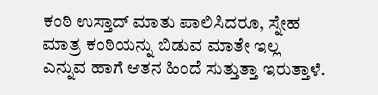ಕಂಠಿ ಉಸ್ತಾದ್‌ ಮಾತು ಪಾಲಿಸಿದರೂ, ಸ್ನೇಹ ಮಾತ್ರ ಕಂಠಿಯನ್ನು ಬಿಡುವ ಮಾತೇ ಇಲ್ಲ ಎನ್ನುವ ಹಾಗೆ ಆತನ ಹಿಂದೆ ಸುತ್ತುತ್ತಾ ಇರುತ್ತಾಳೆ.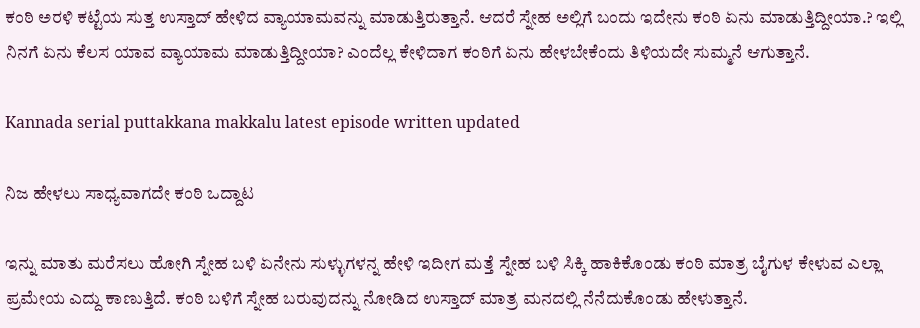ಕಂಠಿ ಅರಳಿ ಕಟ್ಟೆಯ ಸುತ್ತ ಉಸ್ತಾದ್ ಹೇಳಿದ ವ್ಯಾಯಾಮವನ್ನು ಮಾಡುತ್ತಿರುತ್ತಾನೆ. ಆದರೆ ಸ್ನೇಹ ಅಲ್ಲಿಗೆ ಬಂದು ಇದೇನು ಕಂಠಿ ಏನು ಮಾಡುತ್ತಿದ್ದೀಯಾ.? ಇಲ್ಲಿ ನಿನಗೆ ಏನು ಕೆಲಸ ಯಾವ ವ್ಯಾಯಾಮ ಮಾಡುತ್ತಿದ್ದೀಯಾ? ಎಂದೆಲ್ಲ ಕೇಳಿದಾಗ ಕಂಠಿಗೆ ಏನು ಹೇಳಬೇಕೆಂದು ತಿಳಿಯದೇ ಸುಮ್ಮನೆ ಆಗುತ್ತಾನೆ.

Kannada serial puttakkana makkalu latest episode written updated

ನಿಜ ಹೇಳಲು ಸಾಧ್ಯವಾಗದೇ ಕಂಠಿ ಒದ್ದಾಟ

ಇನ್ನು ಮಾತು ಮರೆಸಲು ಹೋಗಿ ಸ್ನೇಹ ಬಳಿ ಏನೇನು ಸುಳ್ಳುಗಳನ್ನ ಹೇಳಿ ಇದೀಗ ಮತ್ತೆ ಸ್ನೇಹ ಬಳಿ ಸಿಕ್ಕಿ ಹಾಕಿಕೊಂಡು ಕಂಠಿ ಮಾತ್ರ ಬೈಗುಳ ಕೇಳುವ ಎಲ್ಲಾ ಪ್ರಮೇಯ ಎದ್ದು ಕಾಣುತ್ತಿದೆ. ಕಂಠಿ ಬಳಿಗೆ ಸ್ನೇಹ ಬರುವುದನ್ನು ನೋಡಿದ ಉಸ್ತಾದ್ ಮಾತ್ರ ಮನದಲ್ಲಿ ನೆನೆದುಕೊಂಡು ಹೇಳುತ್ತಾನೆ.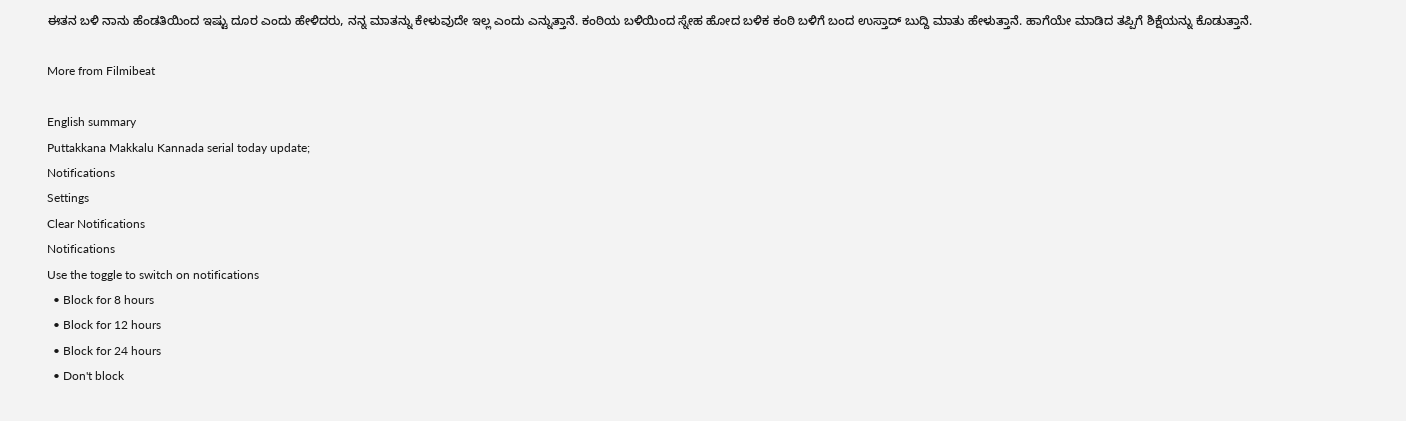ಈತನ ಬಳಿ ನಾನು ಹೆಂಡತಿಯಿಂದ ಇಷ್ಟು ದೂರ ಎಂದು ಹೇಳಿದರು, ನನ್ನ ಮಾತನ್ನು ಕೇಳುವುದೇ ಇಲ್ಲ ಎಂದು ಎನ್ನುತ್ತಾನೆ. ಕಂಠಿಯ ಬಳಿಯಿಂದ ಸ್ನೇಹ ಹೋದ ಬಳಿಕ ಕಂಠಿ ಬಳಿಗೆ ಬಂದ ಉಸ್ತಾದ್ ಬುದ್ದಿ ಮಾತು ಹೇಳುತ್ತಾನೆ. ಹಾಗೆಯೇ ಮಾಡಿದ ತಪ್ಪಿಗೆ ಶಿಕ್ಷೆಯನ್ನು ಕೊಡುತ್ತಾನೆ.

More from Filmibeat

English summary
Puttakkana Makkalu Kannada serial today update;
Notifications
Settings
Clear Notifications
Notifications
Use the toggle to switch on notifications
  • Block for 8 hours
  • Block for 12 hours
  • Block for 24 hours
  • Don't block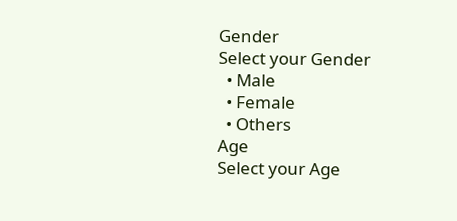Gender
Select your Gender
  • Male
  • Female
  • Others
Age
Select your Age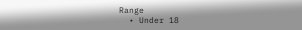Range
  • Under 18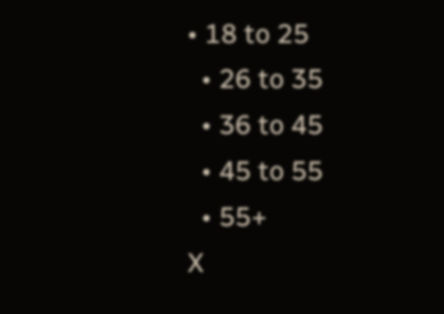• 18 to 25
  • 26 to 35
  • 36 to 45
  • 45 to 55
  • 55+
X